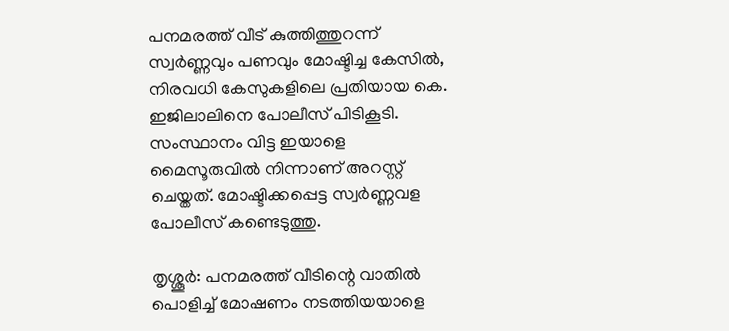പനമരത്ത് വീട് കുത്തിത്തുറന്ന് സ്വർണ്ണവും പണവും മോഷ്ടിച്ച കേസിൽ, നിരവധി കേസുകളിലെ പ്രതിയായ കെ. ഇജിലാലിനെ പോലീസ് പിടികൂടി. സംസ്ഥാനം വിട്ട ഇയാളെ മൈസൂരുവിൽ നിന്നാണ് അറസ്റ്റ് ചെയ്തത്. മോഷ്ടിക്കപ്പെട്ട സ്വർണ്ണവള പോലീസ് കണ്ടെടുത്തു.

തൃശ്ശൂർ: പനമരത്ത് വീടിന്റെ വാതില്‍ പൊളിച്ച് മോഷണം നടത്തിയയാളെ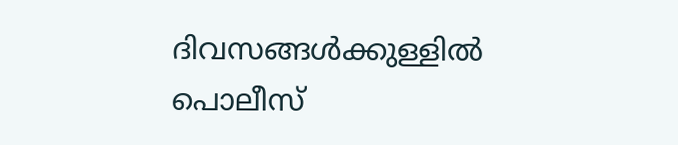ദിവസങ്ങള്‍ക്കുള്ളില്‍ പൊലീസ്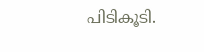പിടികൂടി.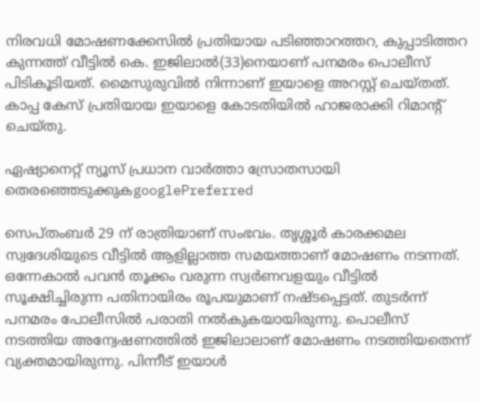നിരവധി മോഷണക്കേസില്‍ പ്രതിയായ പടിഞ്ഞാറത്തറ, കുപ്പാടിത്തറ കുന്നത്ത് വീട്ടില്‍ കെ. ഇജിലാല്‍(33)നെയാണ് പനമരം പൊലീസ് പിടികൂടിയത്. മൈസുരുവിൽ നിന്നാണ് ഇയാളെ അറസ്റ്റ് ചെയ്തത്. കാപ്പ കേസ് പ്രതിയായ ഇയാളെ കോടതിയിൽ ഹാജരാക്കി റിമാൻ്റ് ചെയ്തു.

ഏഷ്യാനെറ്റ് ന്യൂസ് പ്രധാന വാർത്താ സ്രോതസായി തെരഞ്ഞെടുക്കുകgooglePreferred

സെപ്തംബർ 29 ന് രാത്രിയാണ് സംഭവം. തൃശ്ശൂർ കാരക്കമല സ്വദേശിയുടെ വീട്ടില്‍ ആളില്ലാത്ത സമയത്താണ് മോഷണം നടന്നത്. ഒന്നേകാല്‍ പവന്‍ തൂക്കം വരുന്ന സ്വര്‍ണവളയും വീട്ടില്‍ സൂക്ഷിച്ചിരുന്ന പതിനായിരം രൂപയുമാണ് നഷ്ടപ്പെട്ടത്. തുടര്‍ന്ന് പനമരം പോലീസില്‍ പരാതി നല്‍കുകയായിരുന്നു. പൊലീസ് നടത്തിയ അന്വേഷണത്തിൽ ഇജിലാലാണ് മോഷണം നടത്തിയതെന്ന് വ്യക്തമായിരുന്നു. പിന്നീട് ഇയാൾ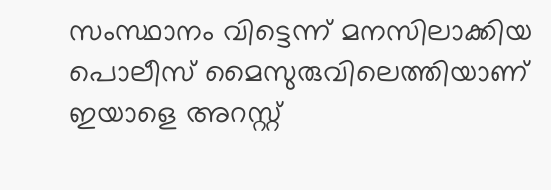സംസ്ഥാനം വിട്ടെന്ന് മനസിലാക്കിയ പൊലീസ് മൈസുരുവിലെത്തിയാണ് ഇയാളെ അറസ്റ്റ്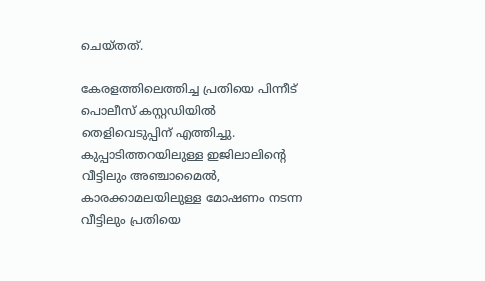ചെയ്തത്.

കേരളത്തിലെത്തിച്ച പ്രതിയെ പിന്നീട് പൊലീസ് കസ്റ്റഡിയിൽ തെളിവെടുപ്പിന് എത്തിച്ചു. കുപ്പാടിത്തറയിലുള്ള ഇജിലാലിന്റെ വീട്ടിലും അഞ്ചാമൈല്‍, കാരക്കാമലയിലുള്ള മോഷണം നടന്ന വീട്ടിലും പ്രതിയെ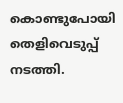കൊണ്ടുപോയി തെളിവെടുപ്പ് നടത്തി.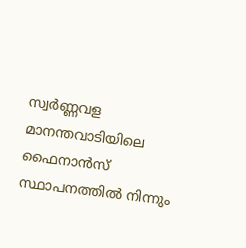സ്വര്‍ണ്ണവള മാനന്തവാടിയിലെ ഫൈനാന്‍സ് സ്ഥാപനത്തില്‍ നിന്നും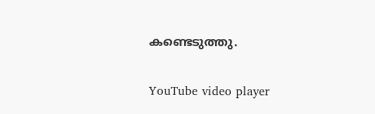കണ്ടെടുത്തു.

YouTube video player